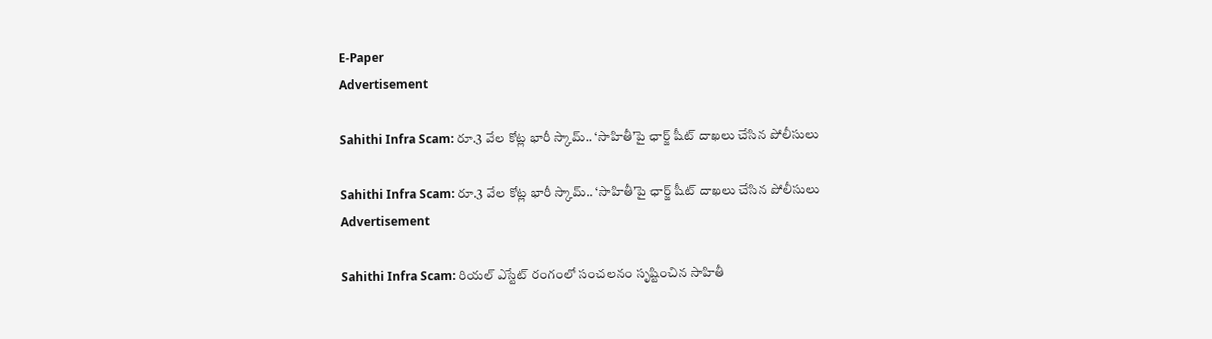E-Paper
Advertisement

Sahithi Infra Scam: రూ.3 వేల కోట్ల భారీ స్కామ్.. ‘సాహితీ’పై ఛార్జ్ షీట్ దాఖలు చేసిన పోలీసులు

Sahithi Infra Scam: రూ.3 వేల కోట్ల భారీ స్కామ్.. ‘సాహితీ’పై ఛార్జ్ షీట్ దాఖలు చేసిన పోలీసులు
Advertisement

Sahithi Infra Scam: రియల్ ఎస్టేట్ రంగంలో సంచలనం సృష్టించిన సాహితీ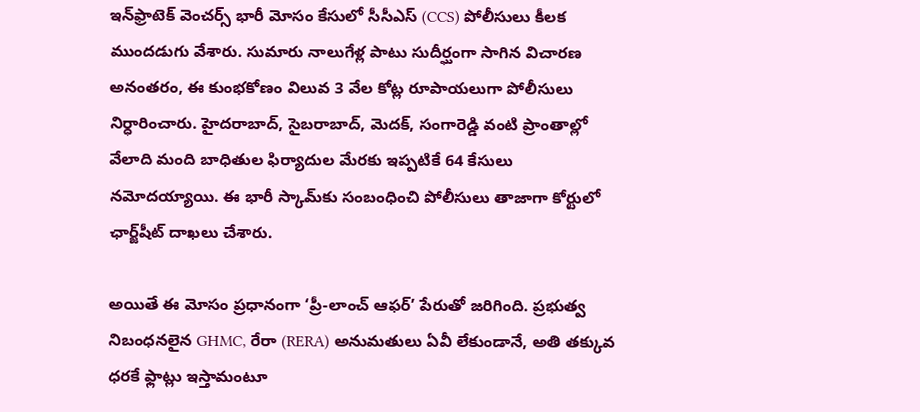ఇన్‌ఫ్రాటెక్ వెంచర్స్ భారీ మోసం కేసులో సీసీఎస్ (CCS) పోలీసులు కీలక ముందడుగు వేశారు. సుమారు నాలుగేళ్ల పాటు సుదీర్ఘంగా సాగిన విచారణ అనంతరం, ఈ కుంభకోణం విలువ 3 వేల కోట్ల రూపాయలుగా పోలీసులు నిర్ధారించారు. హైదరాబాద్, సైబరాబాద్, మెదక్, సంగారెడ్డి వంటి ప్రాంతాల్లో వేలాది మంది బాధితుల ఫిర్యాదుల మేరకు ఇప్పటికే 64 కేసులు నమోదయ్యాయి. ఈ భారీ స్కామ్‌కు సంబంధించి పోలీసులు తాజాగా కోర్టులో ఛార్జ్‌షీట్ దాఖలు చేశారు.

అయితే ఈ మోసం ప్రధానంగా ‘ప్రీ-లాంచ్ ఆఫర్’ పేరుతో జరిగింది. ప్రభుత్వ నిబంధనలైన GHMC, రేరా (RERA) అనుమతులు ఏవీ లేకుండానే, అతి తక్కువ ధరకే ఫ్లాట్లు ఇస్తామంటూ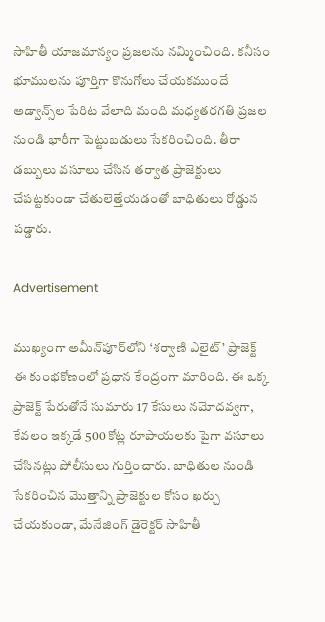సాహితీ యాజమాన్యం ప్రజలను నమ్మించింది. కనీసం భూములను పూర్తిగా కొనుగోలు చేయకముందే అడ్వాన్స్‌ల పేరిట వేలాది మంది మధ్యతరగతి ప్రజల నుండి భారీగా పెట్టుబడులు సేకరించింది. తీరా డబ్బులు వసూలు చేసిన తర్వాత ప్రాజెక్టులు చేపట్టకుండా చేతులెత్తేయడంతో బాధితులు రోడ్డున పడ్డారు.

Advertisement

ముఖ్యంగా అమీన్‌పూర్‌లోని ‘శర్వాణి ఎలైట్’ ప్రాజెక్ట్ ఈ కుంభకోణంలో ప్రధాన కేంద్రంగా మారింది. ఈ ఒక్క ప్రాజెక్ట్ పేరుతోనే సుమారు 17 కేసులు నమోదవ్వగా, కేవలం ఇక్కడే 500 కోట్ల రూపాయలకు పైగా వసూలు చేసినట్లు పోలీసులు గుర్తించారు. బాధితుల నుండి సేకరించిన మొత్తాన్ని ప్రాజెక్టుల కోసం ఖర్చు చేయకుండా, మేనేజింగ్ డైరెక్టర్ సాహితీ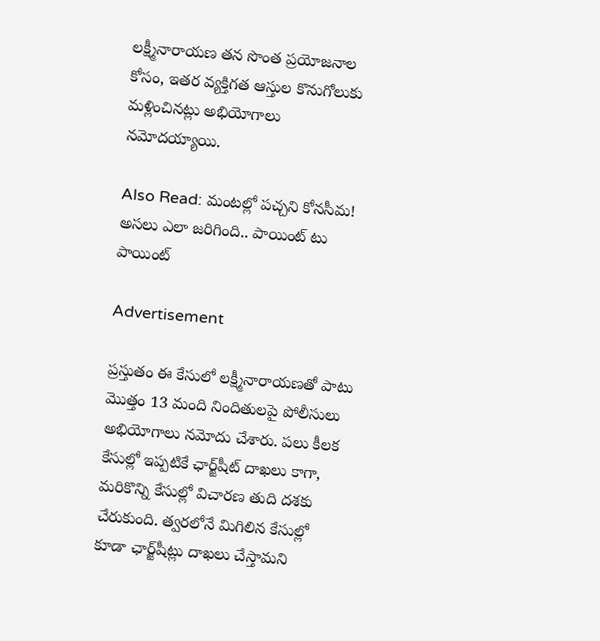లక్ష్మీనారాయణ తన సొంత ప్రయోజనాల కోసం, ఇతర వ్యక్తిగత ఆస్తుల కొనుగోలుకు మళ్లించినట్లు అభియోగాలు నమోదయ్యాయి.

Also Read: మంటల్లో పచ్చని కోనసీమ! అసలు ఎలా జరిగింది.. పాయింట్ టు పాయింట్

Advertisement

ప్రస్తుతం ఈ కేసులో లక్ష్మీనారాయణతో పాటు మొత్తం 13 మంది నిందితులపై పోలీసులు అభియోగాలు నమోదు చేశారు. పలు కీలక కేసుల్లో ఇప్పటికే ఛార్జ్‌షీట్ దాఖలు కాగా, మరికొన్ని కేసుల్లో విచారణ తుది దశకు చేరుకుంది. త్వరలోనే మిగిలిన కేసుల్లో కూడా ఛార్జ్‌షీట్లు దాఖలు చేస్తామని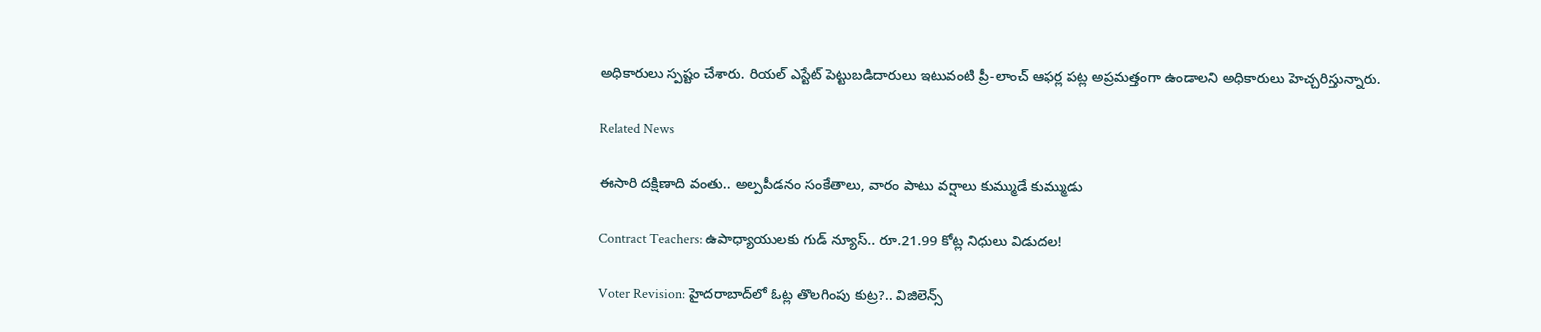అధికారులు స్పష్టం చేశారు. రియల్ ఎస్టేట్ పెట్టుబడిదారులు ఇటువంటి ప్రీ-లాంచ్ ఆఫర్ల పట్ల అప్రమత్తంగా ఉండాలని అధికారులు హెచ్చరిస్తున్నారు.

Related News

ఈసారి దక్షిణాది వంతు.. అల్పపీడనం సంకేతాలు, వారం పాటు వర్షాలు కుమ్ముడే కుమ్ముడు

Contract Teachers: ఉపాధ్యాయులకు గుడ్ న్యూస్.. రూ.21.99 కోట్ల నిధులు విడుదల!

Voter Revision: హైదరాబాద్‌లో ఓట్ల తొలగింపు కుట్ర?.. విజిలెన్స్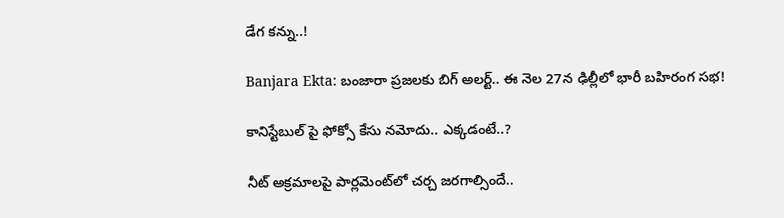డేగ కన్ను..!

Banjara Ekta: బంజారా ప్రజలకు బిగ్ అలర్ట్.. ఈ నెల 27న ఢిల్లీలో భారీ బహిరంగ సభ!

కానిస్టేబుల్ పై ఫోక్సో కేసు నమోదు.. ఎక్కడంటే..?

నీట్ అక్రమాలపై పార్లమెంట్‌లో చర్చ జరగాల్సిందే..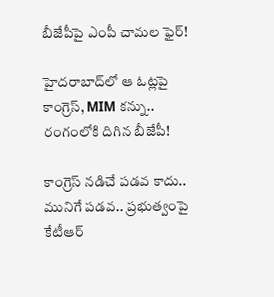బీజేపీపై ఎంపీ చామల ఫైర్!

హైదరాబాద్‌లో ఆ ఓట్లపై కాంగ్రెస్, MIM కన్ను.. రంగంలోకి దిగిన బీజేపీ!

కాంగ్రెస్ నడిచే పడవ కాదు.. మునిగే పడవ.. ప్రభుత్వంపై కేటీఆర్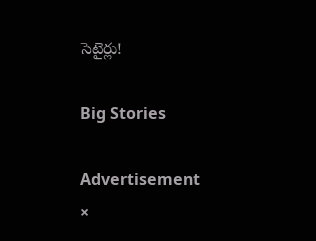సెటైర్లు!

Big Stories

Advertisement
×